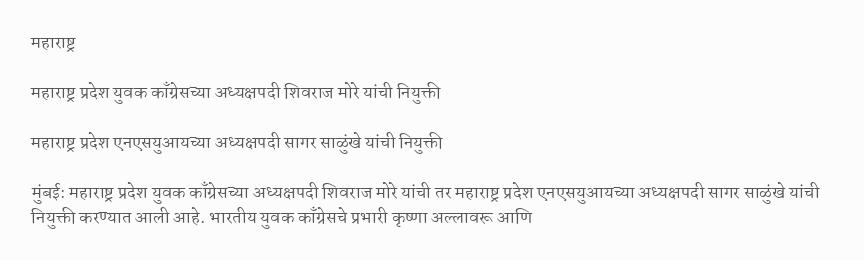महाराष्ट्र

महाराष्ट्र प्रदेश युवक काँग्रेसच्या अध्यक्षपदी शिवराज मोरे यांची नियुक्ती

महाराष्ट्र प्रदेश एनएसयुआयच्या अध्यक्षपदी सागर साळुंखे यांची नियुक्ती

मुंबई: महाराष्ट्र प्रदेश युवक काँग्रेसच्या अध्यक्षपदी शिवराज मोरे यांची तर महाराष्ट्र प्रदेश एनएसयुआयच्या अध्यक्षपदी सागर साळुंखे यांची नियुक्ती करण्यात आली आहे. भारतीय युवक काँग्रेसचे प्रभारी कृष्णा अल्लावरू आणि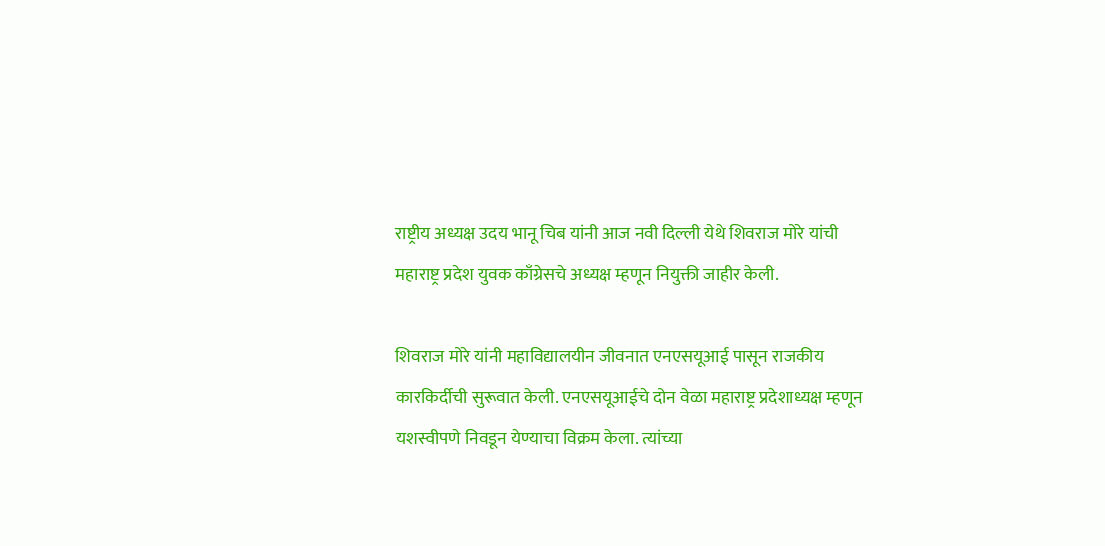राष्ट्रीय अध्यक्ष उदय भानू चिब यांनी आज नवी दिल्ली येथे शिवराज मोरे यांची महाराष्ट्र प्रदेश युवक काँग्रेसचे अध्यक्ष म्हणून नियुक्ती जाहीर केली.

शिवराज मोरे यांनी महाविद्यालयीन जीवनात एनएसयूआई पासून राजकीय कारकिर्दीची सुरूवात केली. एनएसयूआईचे दोन वेळा महाराष्ट्र प्रदेशाध्यक्ष म्हणून यशस्वीपणे निवडून येण्याचा विक्रम केला. त्यांच्या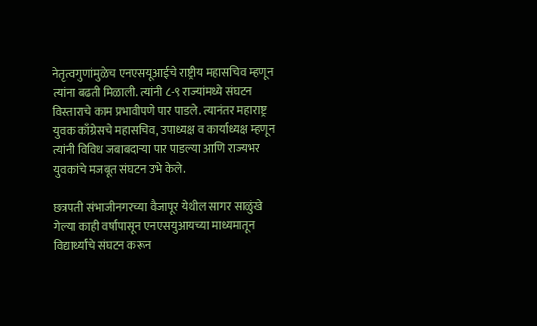नेतृत्वगुणांमुळेच एनएसयूआईचे राष्ट्रीय महासचिव म्हणून त्यांना बढती मिळाली. त्यांनी ८-९ राज्यांमध्ये संघटन विस्ताराचे काम प्रभावीपणे पार पाडले. त्यानंतर महाराष्ट्र युवक काँग्रेसचे महासचिव, उपाध्यक्ष व कार्याध्यक्ष म्हणून त्यांनी विविध जबाबदाऱ्या पार पाडल्या आणि राज्यभर युवकांचे मजबूत संघटन उभे केले.

छत्रपती संभाजीनगरच्या वैजापूर येथील सागर साळुंखे गेल्या काही वर्षांपासून एनएसयुआयच्या माध्यमातून विद्यार्थ्यांचे संघटन करून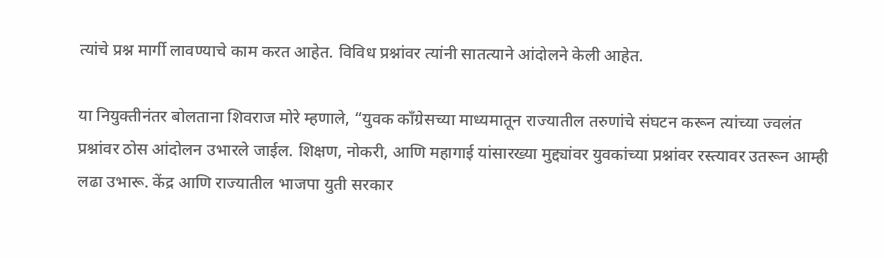त्यांचे प्रश्न मार्गी लावण्याचे काम करत आहेत. विविध प्रश्नांवर त्यांनी सातत्याने आंदोलने केली आहेत.

या नियुक्तीनंतर बोलताना शिवराज मोरे म्हणाले, “युवक काँग्रेसच्या माध्यमातून राज्यातील तरुणांचे संघटन करून त्यांच्या ज्वलंत प्रश्नांवर ठोस आंदोलन उभारले जाईल. शिक्षण, नोकरी, आणि महागाई यांसारख्या मुद्द्यांवर युवकांच्या प्रश्नांवर रस्त्यावर उतरून आम्ही लढा उभारू. केंद्र आणि राज्यातील भाजपा युती सरकार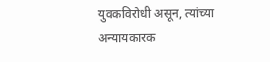युवकविरोधी असून, त्यांच्या अन्यायकारक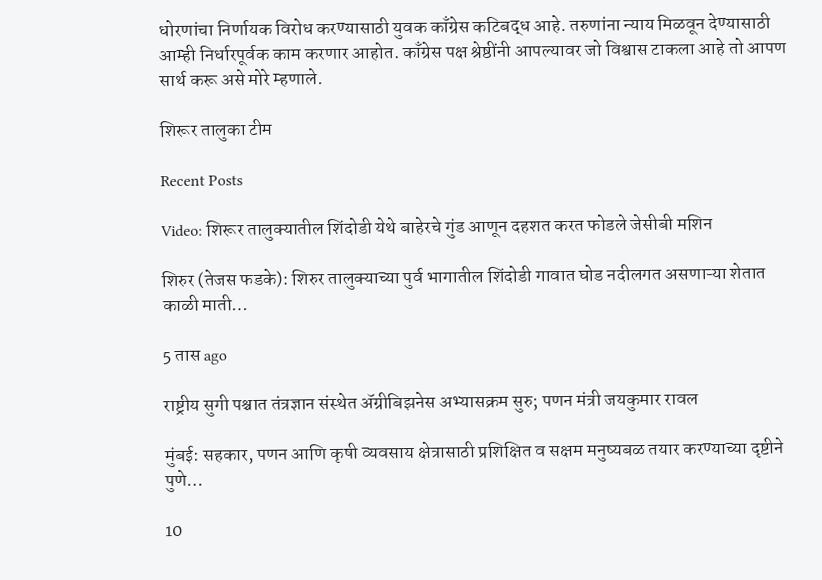धोरणांचा निर्णायक विरोध करण्यासाठी युवक काँग्रेस कटिबद्ध आहे. तरुणांना न्याय मिळवून देण्यासाठी आम्ही निर्धारपूर्वक काम करणार आहोत. काँग्रेस पक्ष श्रेष्ठींनी आपल्यावर जो विश्वास टाकला आहे तो आपण सार्थ करू असे मोरे म्हणाले.

शिरूर तालुका टीम

Recent Posts

Video: शिरूर तालुक्यातील शिंदोडी येथे बाहेरचे गुंड आणून दहशत करत फोडले जेसीबी मशिन

शिरुर (तेजस फडके): शिरुर तालुक्याच्या पुर्व भागातील शिंदोडी गावात घोड नदीलगत असणाऱ्या शेतात काळी माती…

5 तास ago

राष्ट्रीय सुगी पश्चात तंत्रज्ञान संस्थेत ॲग्रीबिझनेस अभ्यासक्रम सुरु; पणन मंत्री जयकुमार रावल

मुंबई: सहकार, पणन आणि कृषी व्यवसाय क्षेत्रासाठी प्रशिक्षित व सक्षम मनुष्यबळ तयार करण्याच्या दृष्टीने पुणे…

10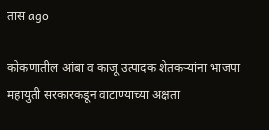तास ago

कोकणातील आंबा व काजू उत्पादक शेतकऱ्यांना भाजपा महायुती सरकारकडून वाटाण्याच्या अक्षता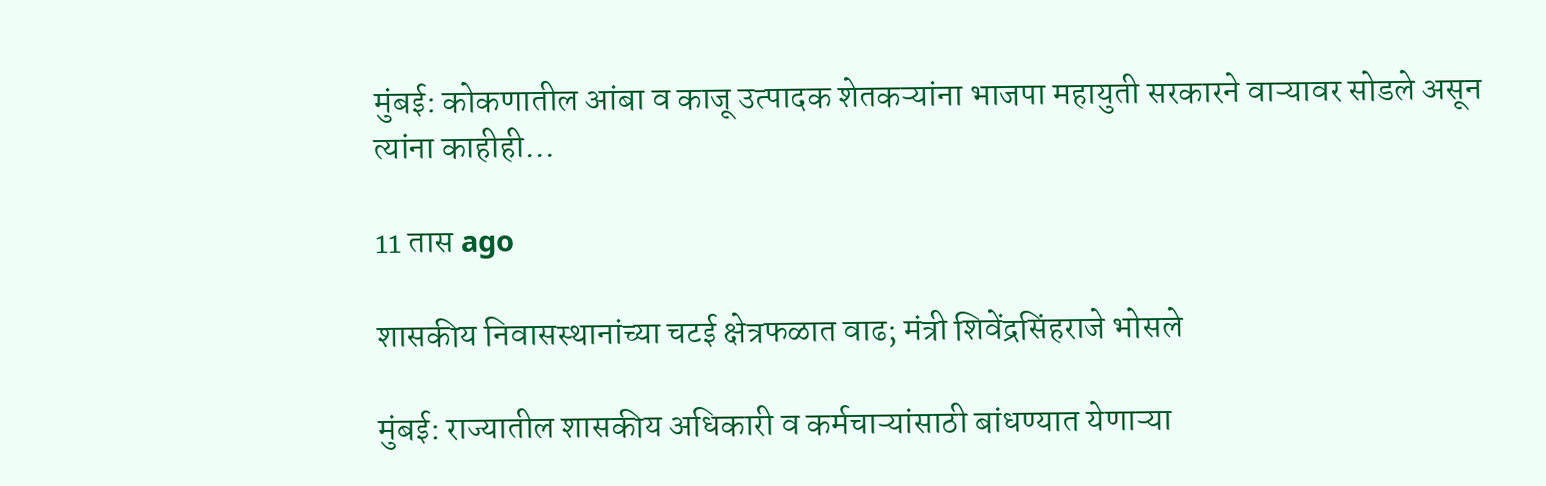मुंबई: कोकणातील आंबा व काजू उत्पादक शेतकऱ्यांना भाजपा महायुती सरकारने वाऱ्यावर सोडले असून त्यांना काहीही…

11 तास ago

शासकीय निवासस्थानांच्या चटई क्षेत्रफळात वाढ; मंत्री शिवेंद्रसिंहराजे भोसले

मुंबई: राज्यातील शासकीय अधिकारी व कर्मचाऱ्यांसाठी बांधण्यात येणाऱ्या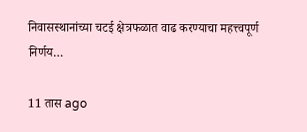निवासस्थानांच्या चटई क्षेत्रफळात वाढ करण्याचा महत्त्वपूर्ण निर्णय…

11 तास ago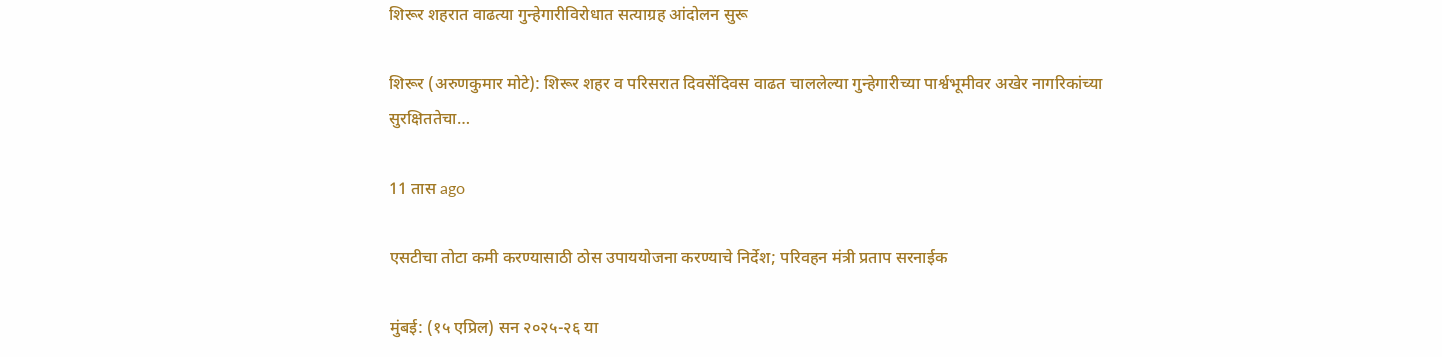शिरूर शहरात वाढत्या गुन्हेगारीविरोधात सत्याग्रह आंदोलन सुरू

शिरूर (अरुणकुमार मोटे): शिरूर शहर व परिसरात दिवसेंदिवस वाढत चाललेल्या गुन्हेगारीच्या पार्श्वभूमीवर अखेर नागरिकांच्या सुरक्षिततेचा…

11 तास ago

एसटीचा तोटा कमी करण्यासाठी ठोस उपाययोजना करण्याचे निर्देश; परिवहन मंत्री प्रताप सरनाईक

मुंबई: (१५ एप्रिल) सन २०२५-२६ या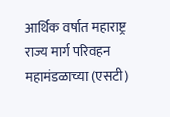आर्थिक वर्षात महाराष्ट्र राज्य मार्ग परिवहन महामंडळाच्या (एसटी)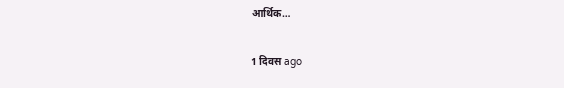आर्थिक…

1 दिवस ago